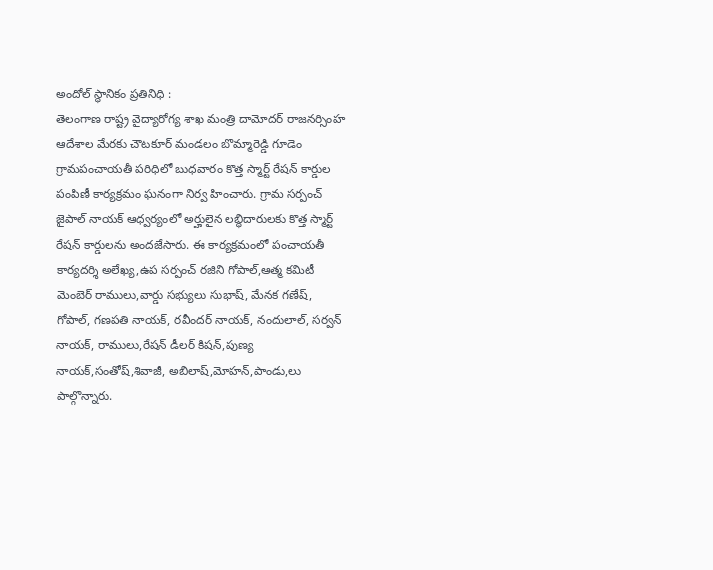అందోల్ స్థానికం ప్రతినిధి :
తెలంగాణ రాష్ట్ర వైద్యారోగ్య శాఖ మంత్రి దామోదర్ రాజనర్సింహ ఆదేశాల మేరకు చౌటకూర్ మండలం బొమ్మారెడ్డి గూడెం గ్రామపంచాయతీ పరిధిలో బుధవారం కొత్త స్మార్ట్ రేషన్ కార్డుల పంపిణీ కార్యక్రమం ఘనంగా నిర్వ హించారు. గ్రామ సర్పంచ్ జైపాల్ నాయక్ ఆధ్వర్యంలో అర్హులైన లబ్ధిదారులకు కొత్త స్మార్ట్ రేషన్ కార్డులను అందజేసారు. ఈ కార్యక్రమంలో పంచాయతీ కార్యదర్శి అలేఖ్య,ఉప సర్పంచ్ రజిని గోపాల్,ఆత్మ కమిటీ మెంబెర్ రాములు,వార్డు సభ్యులు సుభాష్, మేనక గణేష్, గోపాల్, గణపతి నాయక్, రవీందర్ నాయక్, నందులాల్, సర్వన్ నాయక్, రాములు,రేషన్ డీలర్ కిషన్,పుణ్య నాయక్,సంతోష్,శివాజీ, అబిలాష్,మోహన్,పాండు,లు పాల్గొన్నారు.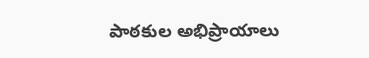పాఠకుల అభిప్రాయాలు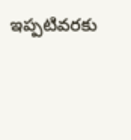ఇప్పటివరకు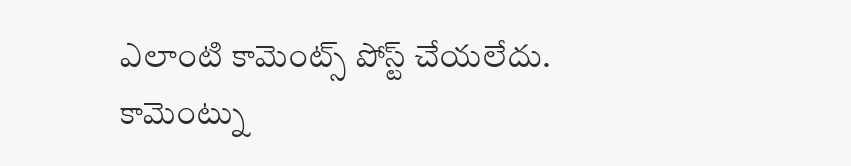ఎలాంటి కామెంట్స్ పోస్ట్ చేయలేదు.
కామెంట్ను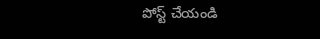పోస్ట్ చేయండి